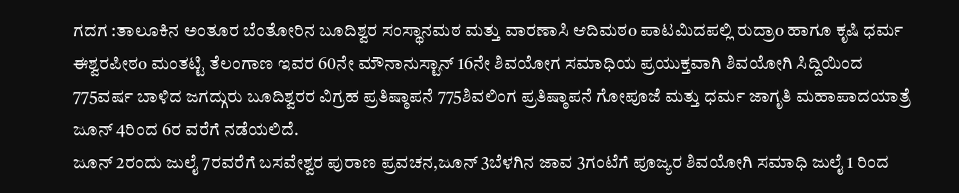ಗದಗ :ತಾಲೂಕಿನ ಅಂತೂರ ಬೆಂತೋರಿನ ಬೂದಿಶ್ವರ ಸಂಸ್ಥಾನಮಠ ಮತ್ತು ವಾರಣಾಸಿ ಆದಿಮಠo ಪಾಟಮಿದಪಲ್ಲಿ ರುದ್ರಾo ಹಾಗೂ ಕೃಷಿ ಧರ್ಮ ಈಶ್ವರಪೀಠo ಮಂತಟ್ಟಿ ತೆಲಂಗಾಣ ಇವರ 60ನೇ ಮೌನಾನುಸ್ಟಾನ್ 16ನೇ ಶಿವಯೋಗ ಸಮಾಧಿಯ ಪ್ರಯುಕ್ತವಾಗಿ ಶಿವಯೋಗಿ ಸಿದ್ದಿಯಿಂದ 775ವರ್ಷ ಬಾಳಿದ ಜಗದ್ಗುರು ಬೂದಿಶ್ವರರ ವಿಗ್ರಹ ಪ್ರತಿಷ್ಠಾಪನೆ 775ಶಿವಲಿಂಗ ಪ್ರತಿಷ್ಠಾಪನೆ ಗೋಪೂಜೆ ಮತ್ತು ಧರ್ಮ ಜಾಗೃತಿ ಮಹಾಪಾದಯಾತ್ರೆ ಜೂನ್ 4ರಿಂದ 6ರ ವರೆಗೆ ನಡೆಯಲಿದೆ.
ಜೂನ್ 2ರಂದು ಜುಲೈ 7ರವರೆಗೆ ಬಸವೇಶ್ವರ ಪುರಾಣ ಪ್ರವಚನ,ಜೂನ್ 3ಬೆಳಗಿನ ಜಾವ 3ಗಂಟೆಗೆ ಪೂಜ್ಯರ ಶಿವಯೋಗಿ ಸಮಾಧಿ ಜುಲೈ 1 ರಿಂದ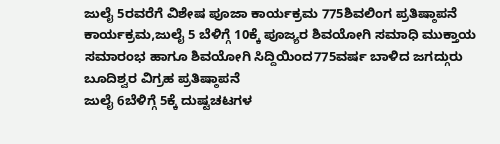ಜುಲೈ 5ರವರೆಗೆ ವಿಶೇಷ ಪೂಜಾ ಕಾರ್ಯಕ್ರಮ 775ಶಿವಲಿಂಗ ಪ್ರತಿಷ್ಠಾಪನೆ ಕಾರ್ಯಕ್ರಮ,ಜುಲೈ 5 ಬೆಳಿಗ್ಗೆ 10ಕ್ಕೆ ಪೂಜ್ಯರ ಶಿವಯೋಗಿ ಸಮಾಧಿ ಮುಕ್ತಾಯ ಸಮಾರಂಭ ಹಾಗೂ ಶಿವಯೋಗಿ ಸಿದ್ದಿಯಿಂದ775ವರ್ಷ ಬಾಳಿದ ಜಗದ್ಗುರು ಬೂದಿಶ್ವರ ವಿಗ್ರಹ ಪ್ರತಿಷ್ಠಾಪನೆ
ಜುಲೈ 6ಬೆಳಿಗ್ಗೆ 5ಕ್ಕೆ ದುಷ್ಟಚಟಗಳ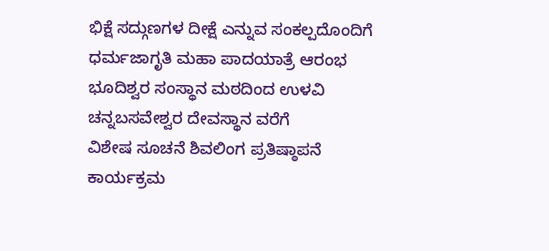ಭಿಕ್ಷೆ ಸದ್ಗುಣಗಳ ದೀಕ್ಷೆ ಎನ್ನುವ ಸಂಕಲ್ಪದೊಂದಿಗೆ ಧರ್ಮಜಾಗೃತಿ ಮಹಾ ಪಾದಯಾತ್ರೆ ಆರಂಭ ಭೂದಿಶ್ವರ ಸಂಸ್ಥಾನ ಮಠದಿಂದ ಉಳವಿ ಚನ್ನಬಸವೇಶ್ವರ ದೇವಸ್ಥಾನ ವರೆಗೆ
ವಿಶೇಷ ಸೂಚನೆ ಶಿವಲಿಂಗ ಪ್ರತಿಷ್ಠಾಪನೆ ಕಾರ್ಯಕ್ರಮ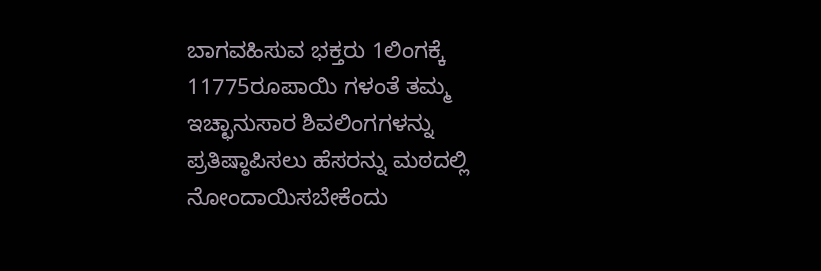ಬಾಗವಹಿಸುವ ಭಕ್ತರು 1ಲಿಂಗಕ್ಕೆ 11775ರೂಪಾಯಿ ಗಳಂತೆ ತಮ್ಮ ಇಚ್ಛಾನುಸಾರ ಶಿವಲಿಂಗಗಳನ್ನು ಪ್ರತಿಷ್ಠಾಪಿಸಲು ಹೆಸರನ್ನು ಮಠದಲ್ಲಿ ನೋಂದಾಯಿಸಬೇಕೆಂದು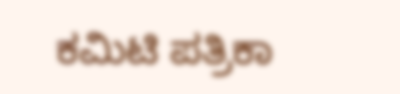ಕಮಿಟಿ ಪತ್ರಿಕಾ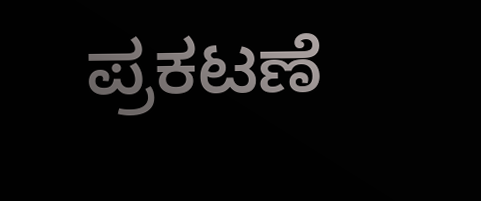ಪ್ರಕಟಣೆ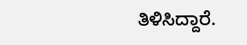ತಿಳಿಸಿದ್ದಾರೆ.